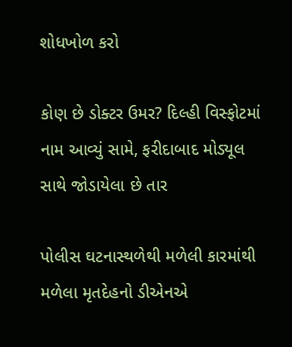શોધખોળ કરો

કોણ છે ડોક્ટર ઉમર? દિલ્હી વિસ્ફોટમાં નામ આવ્યું સામે, ફરીદાબાદ મોડ્યૂલ સાથે જોડાયેલા છે તાર

પોલીસ ઘટનાસ્થળેથી મળેલી કારમાંથી મળેલા મૃતદેહનો ડીએનએ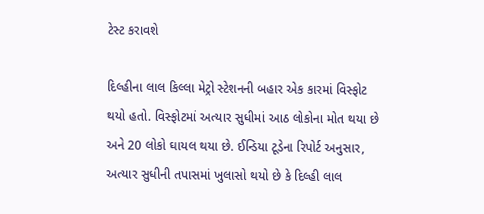ટેસ્ટ કરાવશે

દિલ્હીના લાલ કિલ્લા મેટ્રો સ્ટેશનની બહાર એક કારમાં વિસ્ફોટ થયો હતો. વિસ્ફોટમાં અત્યાર સુધીમાં આઠ લોકોના મોત થયા છે અને 20 લોકો ઘાયલ થયા છે. ઈન્ડિયા ટૂડેના રિપોર્ટ અનુસાર, અત્યાર સુધીની તપાસમાં ખુલાસો થયો છે કે દિલ્હી લાલ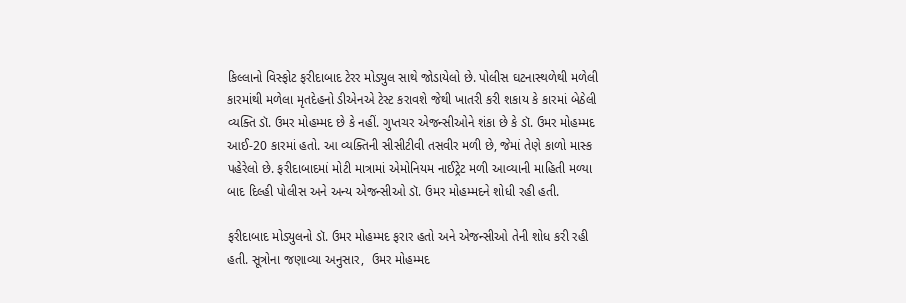કિલ્લાનો વિસ્ફોટ ફરીદાબાદ ટેરર મોડ્યુલ સાથે જોડાયેલો છે. પોલીસ ઘટનાસ્થળેથી મળેલી કારમાંથી મળેલા મૃતદેહનો ડીએનએ ટેસ્ટ કરાવશે જેથી ખાતરી કરી શકાય કે કારમાં બેઠેલી વ્યક્તિ ડૉ. ઉમર મોહમ્મદ છે કે નહીં. ગુપ્તચર એજન્સીઓને શંકા છે કે ડૉ. ઉમર મોહમ્મદ આઈ-20 કારમાં હતો. આ વ્યક્તિની સીસીટીવી તસવીર મળી છે, જેમાં તેણે કાળો માસ્ક પહેરેલો છે. ફરીદાબાદમાં મોટી માત્રામાં એમોનિયમ નાઈટ્રેટ મળી આવ્યાની માહિતી મળ્યા બાદ દિલ્હી પોલીસ અને અન્ય એજન્સીઓ ડૉ. ઉમર મોહમ્મદને શોધી રહી હતી.

ફરીદાબાદ મોડ્યુલનો ડૉ. ઉમર મોહમ્મદ ફરાર હતો અને એજન્સીઓ તેની શોધ કરી રહી હતી. સૂત્રોના જણાવ્યા અનુસાર,  ઉમર મોહમ્મદ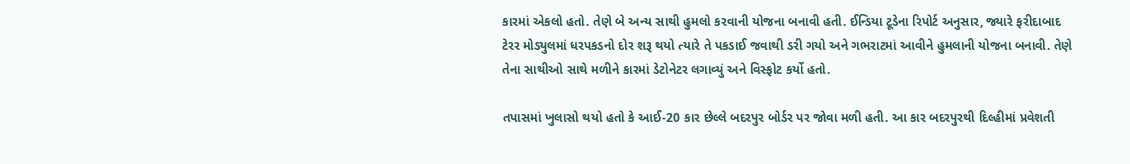કારમાં એકલો હતો. તેણે બે અન્ય સાથી હુમલો કરવાની યોજના બનાવી હતી. ઈન્ડિયા ટૂડેના રિપોર્ટ અનુસાર, જ્યારે ફરીદાબાદ ટેરર મોડ્યુલમાં ધરપકડનો દોર શરૂ થયો ત્યારે તે પકડાઈ જવાથી ડરી ગયો અને ગભરાટમાં આવીને હુમલાની યોજના બનાવી. તેણે તેના સાથીઓ સાથે મળીને કારમાં ડેટોનેટર લગાવ્યું અને વિસ્ફોટ કર્યો હતો.

તપાસમાં ખુલાસો થયો હતો કે આઈ-20 કાર છેલ્લે બદરપુર બોર્ડર પર જોવા મળી હતી. આ કાર બદરપુરથી દિલ્હીમાં પ્રવેશતી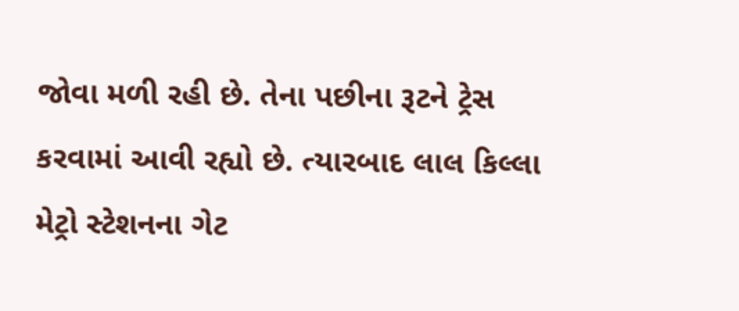જોવા મળી રહી છે. તેના પછીના રૂટને ટ્રેસ કરવામાં આવી રહ્યો છે. ત્યારબાદ લાલ કિલ્લા મેટ્રો સ્ટેશનના ગેટ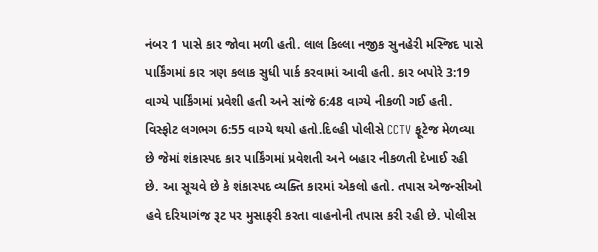નંબર 1 પાસે કાર જોવા મળી હતી. લાલ કિલ્લા નજીક સુનહેરી મસ્જિદ પાસે પાર્કિંગમાં કાર ત્રણ કલાક સુધી પાર્ક કરવામાં આવી હતી. કાર બપોરે 3:19 વાગ્યે પાર્કિંગમાં પ્રવેશી હતી અને સાંજે 6:48 વાગ્યે નીકળી ગઈ હતી. વિસ્ફોટ લગભગ 6:55 વાગ્યે થયો હતો.દિલ્હી પોલીસે CCTV ફૂટેજ મેળવ્યા છે જેમાં શંકાસ્પદ કાર પાર્કિંગમાં પ્રવેશતી અને બહાર નીકળતી દેખાઈ રહી છે. આ સૂચવે છે કે શંકાસ્પદ વ્યક્તિ કારમાં એકલો હતો. તપાસ એજન્સીઓ હવે દરિયાગંજ રૂટ પર મુસાફરી કરતા વાહનોની તપાસ કરી રહી છે. પોલીસ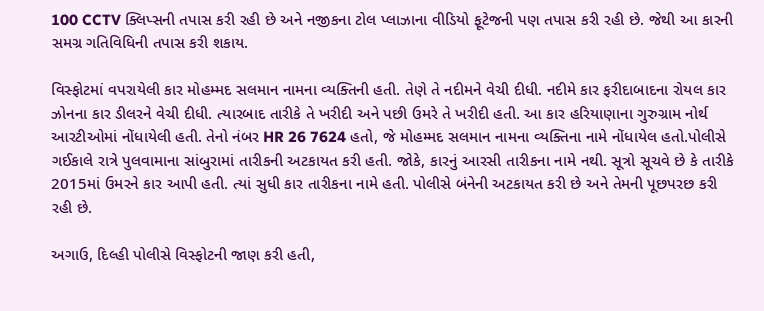100 CCTV ક્લિપ્સની તપાસ કરી રહી છે અને નજીકના ટોલ પ્લાઝાના વીડિયો ફૂટેજની પણ તપાસ કરી રહી છે. જેથી આ કારની સમગ્ર ગતિવિધિની તપાસ કરી શકાય.

વિસ્ફોટમાં વપરાયેલી કાર મોહમ્મદ સલમાન નામના વ્યક્તિની હતી. તેણે તે નદીમને વેચી દીધી. નદીમે કાર ફરીદાબાદના રોયલ કાર ઝોનના કાર ડીલરને વેચી દીધી. ત્યારબાદ તારીકે તે ખરીદી અને પછી ઉમરે તે ખરીદી હતી. આ કાર હરિયાણાના ગુરુગ્રામ નોર્થ આરટીઓમાં નોંધાયેલી હતી. તેનો નંબર HR 26 7624 હતો, જે મોહમ્મદ સલમાન નામના વ્યક્તિના નામે નોંધાયેલ હતો.પોલીસે ગઈકાલે રાત્રે પુલવામાના સાંબુરામાં તારીકની અટકાયત કરી હતી. જોકે, કારનું આરસી તારીકના નામે નથી. સૂત્રો સૂચવે છે કે તારીકે 2015માં ઉમરને કાર આપી હતી. ત્યાં સુધી કાર તારીકના નામે હતી. પોલીસે બંનેની અટકાયત કરી છે અને તેમની પૂછપરછ કરી રહી છે.

અગાઉ, દિલ્હી પોલીસે વિસ્ફોટની જાણ કરી હતી,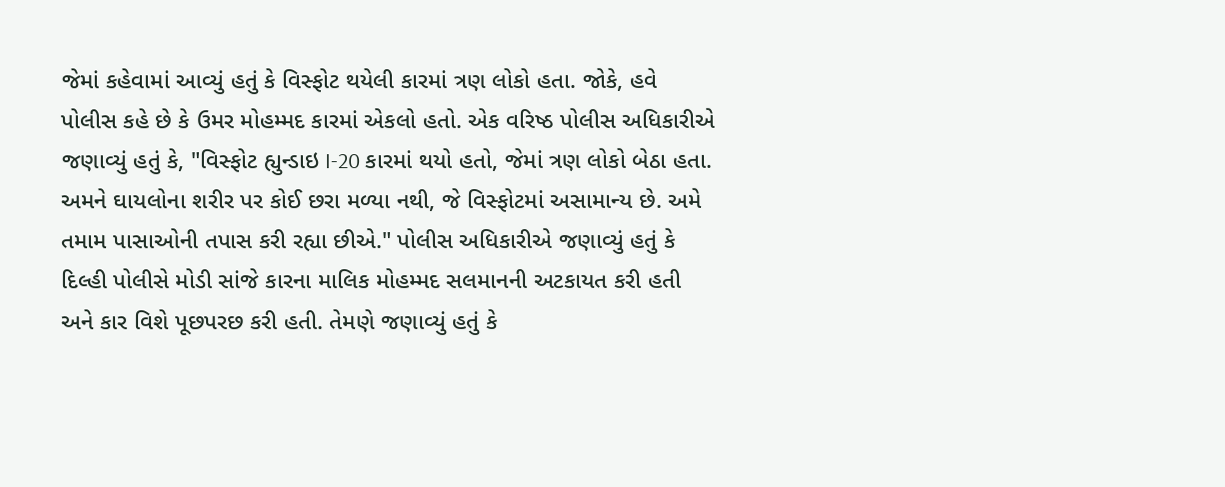જેમાં કહેવામાં આવ્યું હતું કે વિસ્ફોટ થયેલી કારમાં ત્રણ લોકો હતા. જોકે, હવે પોલીસ કહે છે કે ઉમર મોહમ્મદ કારમાં એકલો હતો. એક વરિષ્ઠ પોલીસ અધિકારીએ જણાવ્યું હતું કે, "વિસ્ફોટ હ્યુન્ડાઇ I-20 કારમાં થયો હતો, જેમાં ત્રણ લોકો બેઠા હતા. અમને ઘાયલોના શરીર પર કોઈ છરા મળ્યા નથી, જે વિસ્ફોટમાં અસામાન્ય છે. અમે તમામ પાસાઓની તપાસ કરી રહ્યા છીએ." પોલીસ અધિકારીએ જણાવ્યું હતું કે દિલ્હી પોલીસે મોડી સાંજે કારના માલિક મોહમ્મદ સલમાનની અટકાયત કરી હતી અને કાર વિશે પૂછપરછ કરી હતી. તેમણે જણાવ્યું હતું કે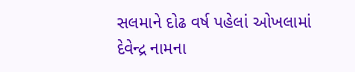સલમાને દોઢ વર્ષ પહેલાં ઓખલામાં દેવેન્દ્ર નામના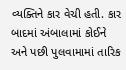વ્યક્તિને કાર વેચી હતી. કાર બાદમાં અંબાલામાં કોઈને અને પછી પુલવામામાં તારિક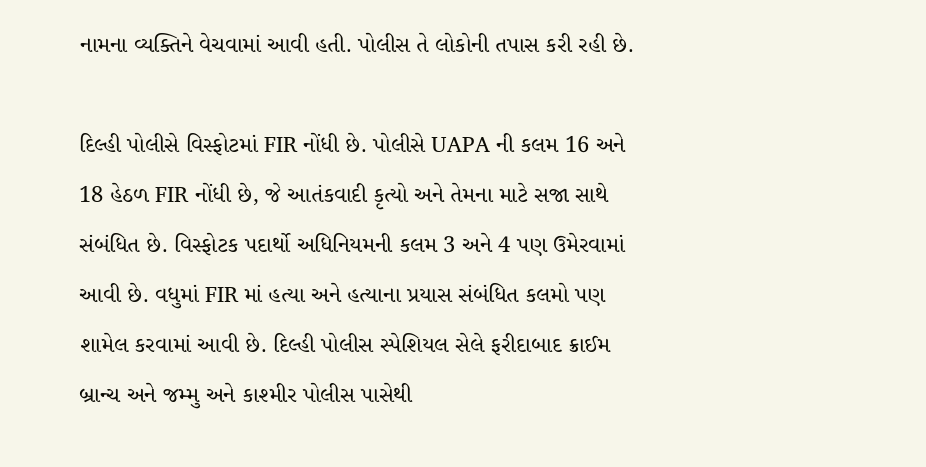નામના વ્યક્તિને વેચવામાં આવી હતી. પોલીસ તે લોકોની તપાસ કરી રહી છે.

દિલ્હી પોલીસે વિસ્ફોટમાં FIR નોંધી છે. પોલીસે UAPA ની કલમ 16 અને 18 હેઠળ FIR નોંધી છે, જે આતંકવાદી કૃત્યો અને તેમના માટે સજા સાથે સંબંધિત છે. વિસ્ફોટક પદાર્થો અધિનિયમની કલમ 3 અને 4 પણ ઉમેરવામાં આવી છે. વધુમાં FIR માં હત્યા અને હત્યાના પ્રયાસ સંબંધિત કલમો પણ શામેલ કરવામાં આવી છે. દિલ્હી પોલીસ સ્પેશિયલ સેલે ફરીદાબાદ ક્રાઈમ બ્રાન્ચ અને જમ્મુ અને કાશ્મીર પોલીસ પાસેથી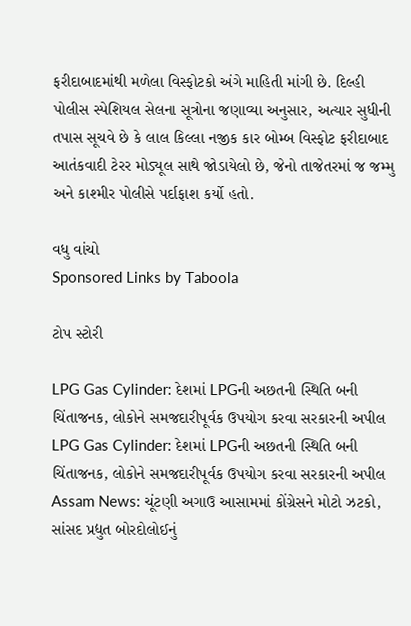ફરીદાબાદમાંથી મળેલા વિસ્ફોટકો અંગે માહિતી માંગી છે. દિલ્હી પોલીસ સ્પેશિયલ સેલના સૂત્રોના જણાવ્યા અનુસાર, અત્યાર સુધીની તપાસ સૂચવે છે કે લાલ કિલ્લા નજીક કાર બોમ્બ વિસ્ફોટ ફરીદાબાદ આતંકવાદી ટેરર મોડ્યૂલ સાથે જોડાયેલો છે, જેનો તાજેતરમાં જ જમ્મુ અને કાશ્મીર પોલીસે પર્દાફાશ કર્યો હતો.

વધુ વાંચો
Sponsored Links by Taboola

ટોપ સ્ટોરી

LPG Gas Cylinder: દેશમાં LPGની અછતની સ્થિતિ બની ચિંતાજનક, લોકોને સમજદારીપૂર્વક ઉપયોગ કરવા સરકારની અપીલ
LPG Gas Cylinder: દેશમાં LPGની અછતની સ્થિતિ બની ચિંતાજનક, લોકોને સમજદારીપૂર્વક ઉપયોગ કરવા સરકારની અપીલ
Assam News: ચૂંટણી અગાઉ આસામમાં કોંગ્રેસને મોટો ઝટકો, સાંસદ પ્રદ્યુત બોરદોલોઈનું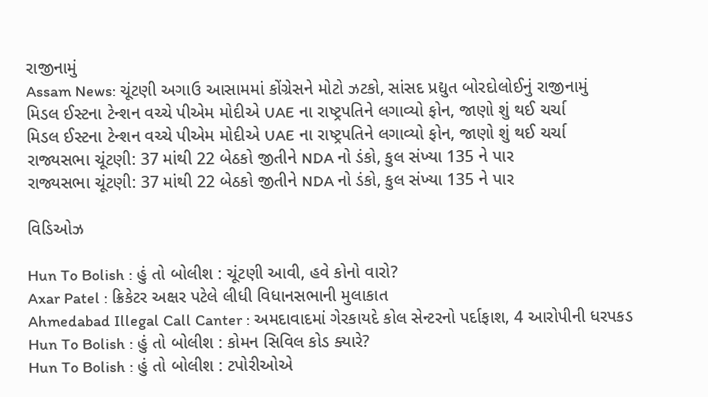રાજીનામું
Assam News: ચૂંટણી અગાઉ આસામમાં કોંગ્રેસને મોટો ઝટકો, સાંસદ પ્રદ્યુત બોરદોલોઈનું રાજીનામું
મિડલ ઈસ્ટના ટેન્શન વચ્ચે પીએમ મોદીએ UAE ના રાષ્ટ્રપતિને લગાવ્યો ફોન, જાણો શું થઈ ચર્ચા
મિડલ ઈસ્ટના ટેન્શન વચ્ચે પીએમ મોદીએ UAE ના રાષ્ટ્રપતિને લગાવ્યો ફોન, જાણો શું થઈ ચર્ચા
રાજ્યસભા ચૂંટણી: 37 માંથી 22 બેઠકો જીતીને NDA નો ડંકો, કુલ સંખ્યા 135 ને પાર
રાજ્યસભા ચૂંટણી: 37 માંથી 22 બેઠકો જીતીને NDA નો ડંકો, કુલ સંખ્યા 135 ને પાર

વિડિઓઝ

Hun To Bolish : હું તો બોલીશ : ચૂંટણી આવી, હવે કોનો વારો?
Axar Patel : ક્રિકેટર અક્ષર પટેલે લીધી વિધાનસભાની મુલાકાત
Ahmedabad Illegal Call Canter : અમદાવાદમાં ગેરકાયદે કોલ સેન્ટરનો પર્દાફાશ, 4 આરોપીની ધરપકડ
Hun To Bolish : હું તો બોલીશ : કોમન સિવિલ કોડ ક્યારે?
Hun To Bolish : હું તો બોલીશ : ટપોરીઓએ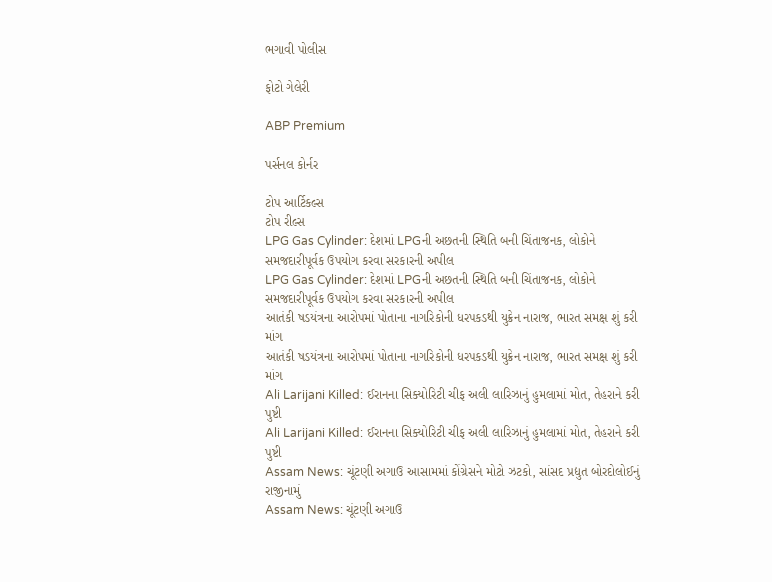ભગાવી પોલીસ

ફોટો ગેલેરી

ABP Premium

પર્સનલ કોર્નર

ટોપ આર્ટિકલ્સ
ટોપ રીલ્સ
LPG Gas Cylinder: દેશમાં LPGની અછતની સ્થિતિ બની ચિંતાજનક, લોકોને સમજદારીપૂર્વક ઉપયોગ કરવા સરકારની અપીલ
LPG Gas Cylinder: દેશમાં LPGની અછતની સ્થિતિ બની ચિંતાજનક, લોકોને સમજદારીપૂર્વક ઉપયોગ કરવા સરકારની અપીલ
આતંકી ષડયંત્રના આરોપમાં પોતાના નાગરિકોની ધરપકડથી યુક્રેન નારાજ, ભારત સમક્ષ શું કરી માંગ
આતંકી ષડયંત્રના આરોપમાં પોતાના નાગરિકોની ધરપકડથી યુક્રેન નારાજ, ભારત સમક્ષ શું કરી માંગ
Ali Larijani Killed: ઈરાનના સિક્યોરિટી ચીફ અલી લારિઝાનું હુમલામાં મોત, તેહરાને કરી પુષ્ટી
Ali Larijani Killed: ઈરાનના સિક્યોરિટી ચીફ અલી લારિઝાનું હુમલામાં મોત, તેહરાને કરી પુષ્ટી
Assam News: ચૂંટણી અગાઉ આસામમાં કોંગ્રેસને મોટો ઝટકો, સાંસદ પ્રદ્યુત બોરદોલોઈનું રાજીનામું
Assam News: ચૂંટણી અગાઉ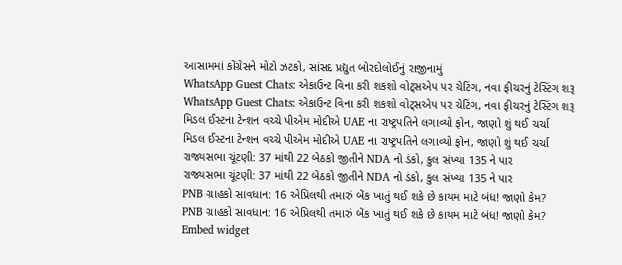આસામમાં કોંગ્રેસને મોટો ઝટકો, સાંસદ પ્રદ્યુત બોરદોલોઈનું રાજીનામું
WhatsApp Guest Chats: એકાઉન્ટ વિના કરી શકશો વોટ્સએપ પર ચેટિંગ, નવા ફીચરનું ટેસ્ટિંગ શરૂ
WhatsApp Guest Chats: એકાઉન્ટ વિના કરી શકશો વોટ્સએપ પર ચેટિંગ, નવા ફીચરનું ટેસ્ટિંગ શરૂ
મિડલ ઈસ્ટના ટેન્શન વચ્ચે પીએમ મોદીએ UAE ના રાષ્ટ્રપતિને લગાવ્યો ફોન, જાણો શું થઈ ચર્ચા
મિડલ ઈસ્ટના ટેન્શન વચ્ચે પીએમ મોદીએ UAE ના રાષ્ટ્રપતિને લગાવ્યો ફોન, જાણો શું થઈ ચર્ચા
રાજ્યસભા ચૂંટણી: 37 માંથી 22 બેઠકો જીતીને NDA નો ડંકો, કુલ સંખ્યા 135 ને પાર
રાજ્યસભા ચૂંટણી: 37 માંથી 22 બેઠકો જીતીને NDA નો ડંકો, કુલ સંખ્યા 135 ને પાર
PNB ગ્રાહકો સાવધાન: 16 એપ્રિલથી તમારું બેંક ખાતું થઈ શકે છે કાયમ માટે બંધ! જાણો કેમ?
PNB ગ્રાહકો સાવધાન: 16 એપ્રિલથી તમારું બેંક ખાતું થઈ શકે છે કાયમ માટે બંધ! જાણો કેમ?
Embed widget